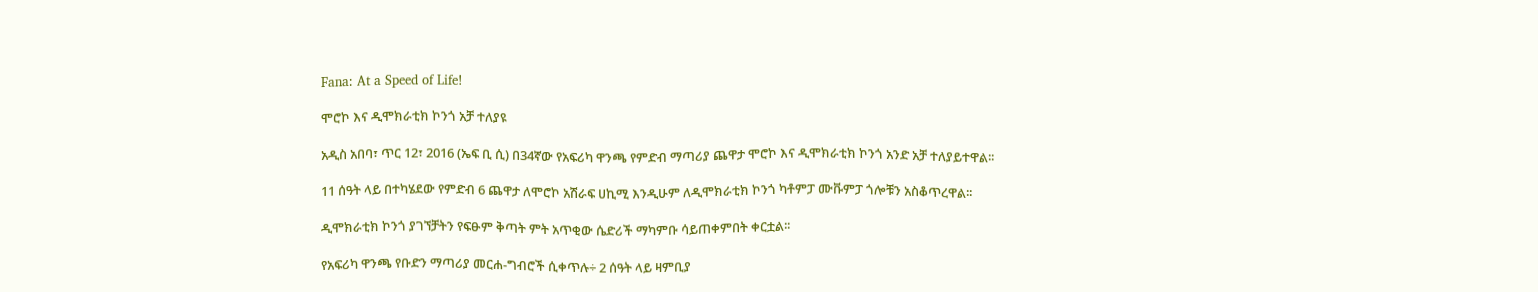Fana: At a Speed of Life!

ሞሮኮ እና ዲሞክራቲክ ኮንጎ አቻ ተለያዩ

አዲስ አበባ፣ ጥር 12፣ 2016 (ኤፍ ቢ ሲ) በ34ኛው የአፍሪካ ዋንጫ የምድብ ማጣሪያ ጨዋታ ሞሮኮ እና ዲሞክራቲክ ኮንጎ አንድ አቻ ተለያይተዋል፡፡

11 ሰዓት ላይ በተካሄደው የምድብ 6 ጨዋታ ለሞሮኮ አሽራፍ ሀኪሚ እንዲሁም ለዲሞክራቲክ ኮንጎ ካቶምፓ ሙቩምፓ ጎሎቹን አስቆጥረዋል፡፡

ዲሞክራቲክ ኮንጎ ያገኘቻትን የፍፁም ቅጣት ምት አጥቂው ሴድሪች ማካምቡ ሳይጠቀምበት ቀርቷል፡፡

የአፍሪካ ዋንጫ የቡድን ማጣሪያ መርሐ-ግብሮች ሲቀጥሉ÷ 2 ሰዓት ላይ ዛምቢያ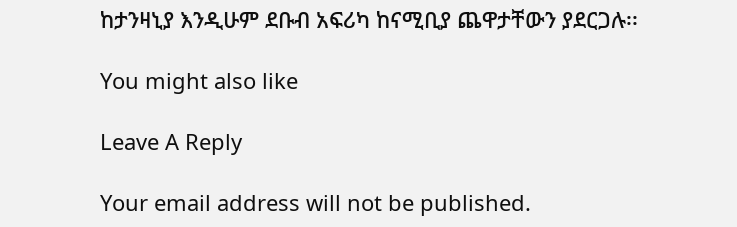ከታንዛኒያ እንዲሁም ደቡብ አፍሪካ ከናሚቢያ ጨዋታቸውን ያደርጋሉ፡፡

You might also like

Leave A Reply

Your email address will not be published.